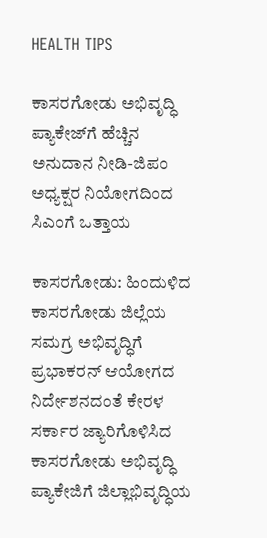HEALTH TIPS

ಕಾಸರಗೋಡು ಅಭಿವೃದ್ಧಿ ಪ್ಯಾಕೇಜ್‌ಗೆ ಹೆಚ್ಚಿನ ಅನುದಾನ ನೀಡಿ-ಜಿಪಂ ಅಧ್ಯಕ್ಷರ ನಿಯೋಗದಿಂದ ಸಿಎಂಗೆ ಒತ್ತಾಯ

ಕಾಸರಗೋಡು: ಹಿಂದುಳಿದ ಕಾಸರಗೋಡು ಜಿಲ್ಲೆಯ ಸಮಗ್ರ ಅಭಿವೃದ್ಧಿಗೆ ಪ್ರಭಾಕರನ್ ಆಯೋಗದ ನಿರ್ದೇಶನದಂತೆ ಕೇರಳ ಸರ್ಕಾರ ಜ್ಯಾರಿಗೊಳಿಸಿದ ಕಾಸರಗೋಡು ಅಭಿವೃದ್ಧಿ ಪ್ಯಾಕೇಜಿಗೆ ಜಿಲ್ಲಾಭಿವೃದ್ಧಿಯ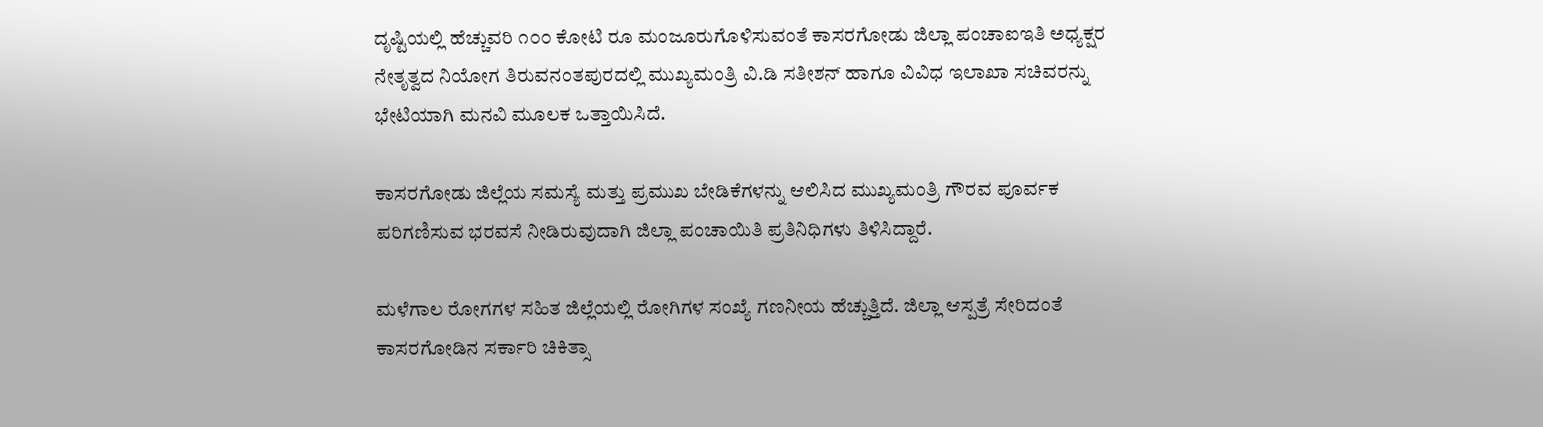ದೃಷ್ಟಿಯಲ್ಲಿ ಹೆಚ್ಚುವರಿ ೧೦೦ ಕೋಟಿ ರೂ ಮಂಜೂರುಗೊಳಿಸುವಂತೆ ಕಾಸರಗೋಡು ಜಿಲ್ಲಾ ಪಂಚಾಐಇತಿ ಅಧ್ಯಕ್ಷರ ನೇತೃತ್ವದ ನಿಯೋಗ ತಿರುವನಂತಪುರದಲ್ಲಿ ಮುಖ್ಯಮಂತ್ರಿ ವಿ.ಡಿ ಸತೀಶನ್ ಹಾಗೂ ವಿವಿಧ ಇಲಾಖಾ ಸಚಿವರನ್ನು ಭೇಟಿಯಾಗಿ ಮನವಿ ಮೂಲಕ ಒತ್ತಾಯಿಸಿದೆ.

ಕಾಸರಗೋಡು ಜಿಲ್ಲೆಯ ಸಮಸ್ಯೆ ಮತ್ತು ಪ್ರಮುಖ ಬೇಡಿಕೆಗಳನ್ನು ಆಲಿಸಿದ ಮುಖ್ಯಮಂತ್ರಿ ಗೌರವ ಪೂರ್ವಕ ಪರಿಗಣಿಸುವ ಭರವಸೆ ನೀಡಿರುವುದಾಗಿ ಜಿಲ್ಲಾ ಪಂಚಾಯಿತಿ ಪ್ರತಿನಿಧಿಗಳು ತಿಳಿಸಿದ್ದಾರೆ.

ಮಳೆಗಾಲ ರೋಗಗಳ ಸಹಿತ ಜಿಲ್ಲೆಯಲ್ಲಿ ರೋಗಿಗಳ ಸಂಖ್ಯೆ ಗಣನೀಯ ಹೆಚ್ಚುತ್ತಿದೆ. ಜಿಲ್ಲಾ ಆಸ್ಪತ್ರೆ ಸೇರಿದಂತೆ ಕಾಸರಗೋಡಿನ ಸರ್ಕಾರಿ ಚಿಕಿತ್ಸಾ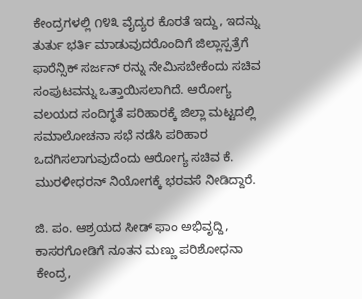ಕೇಂದ್ರಗಳಲ್ಲಿ ೧೪೩ ವೈದ್ಯರ ಕೊರತೆ ಇದ್ದು, ಇದನ್ನು ತುರ್ತು ಭರ್ತಿ ಮಾಡುವುದರೊಂದಿಗೆ ಜಿಲ್ಲಾಸ್ಪತ್ರೆಗೆ ಫಾರೆನ್ಸಿಕ್ ಸರ್ಜನ್ ರನ್ನು ನೇಮಿಸಬೇಕೆಂದು ಸಚಿವ ಸಂಪುಟವನ್ನು ಒತ್ತಾಯಿಸಲಾಗಿದೆ. ಆರೋಗ್ಯ ವಲಯದ ಸಂದಿಗ್ಧತೆ ಪರಿಹಾರಕ್ಕೆ ಜಿಲ್ಲಾ ಮಟ್ಟದಲ್ಲಿ ಸಮಾಲೋಚನಾ ಸಭೆ ನಡೆಸಿ ಪರಿಹಾರ ಒದಗಿಸಲಾಗುವುದೆಂದು ಆರೋಗ್ಯ ಸಚಿವ ಕೆ. ಮುರಳೀಧರನ್ ನಿಯೋಗಕ್ಕೆ ಭರವಸೆ ನೀಡಿದ್ದಾರೆ.

ಜಿ. ಪಂ. ಆಶ್ರಯದ ಸೀಡ್ ಫಾಂ ಅಭಿವೃದ್ದಿ, ಕಾಸರಗೋಡಿಗೆ ನೂತನ ಮಣ್ಣು ಪರಿಶೋಧನಾ ಕೇಂದ್ರ,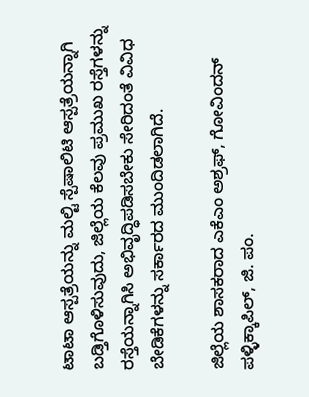ಟಾಟಾ ಆಸ್ಪತ್ರೆಯನ್ನು ಮಲ್ಟಿ ಸ್ಪೆಷಾಲಿಟಿ ಆಸ್ಪತ್ರೆಯನ್ನಾಗಿ ಬಡ್ತಿಗೊಳಿಸುವುದು, ಜಿಲ್ಲೆಯ ಕೆಲವು ಪ್ರಮುಖ ರಸ್ತೆಗಳನ್ನು ರಸ್ತೆಯನ್ನಾಗಿಸಿ ಅಭಿವೃದ್ಧಿಪಡಿಸಬೇಕು ಸೇರಿದಂತೆ ವಿವಿಧ ಬೇಡಿಕೆಗಳನ್ನು ಸರ್ಕಾರದ ಮುಂದಿಡಲಾಗಿದೆ.

ಜಿಲ್ಲೆಯ ಶಾಸಕರಾದ ಎಕೆಎಂ ಅಶ್ರಫ್, ಗೋವಿಂದನ್ ಪಳ್ಳಿಕ್ಕಾಪಿಲ್, ಜಿ. ಪಂ.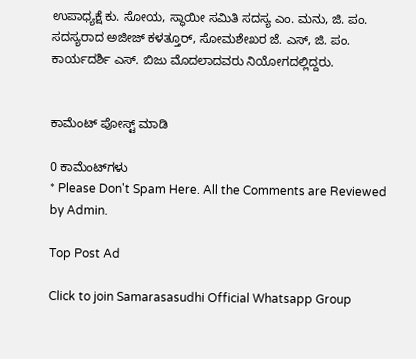ಉಪಾಧ್ಯಕ್ಷೆ ಕು. ಸೋಯ, ಸ್ಥಾಯೀ ಸಮಿತಿ ಸದಸ್ಯ ಎಂ. ಮನು, ಜಿ. ಪಂ. ಸದಸ್ಯರಾದ ಅಜೀಜ್ ಕಳತ್ತೂರ್, ಸೋಮಶೇಖರ ಜೆ. ಎಸ್, ಜಿ. ಪಂ. ಕಾರ್ಯದರ್ಶಿ ಎಸ್. ಬಿಜು ಮೊದಲಾದವರು ನಿಯೋಗದಲ್ಲಿದ್ದರು.


ಕಾಮೆಂಟ್‌‌ ಪೋಸ್ಟ್‌ ಮಾಡಿ

0 ಕಾಮೆಂಟ್‌ಗಳು
* Please Don't Spam Here. All the Comments are Reviewed by Admin.

Top Post Ad

Click to join Samarasasudhi Official Whatsapp Group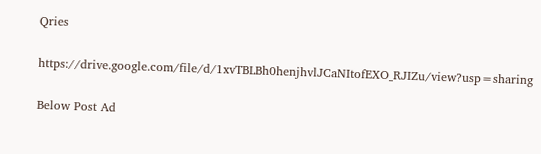Qries

https://drive.google.com/file/d/1xvTBLBh0henjhvlJCaNItofEXO_RJIZu/view?usp=sharing

Below Post Ad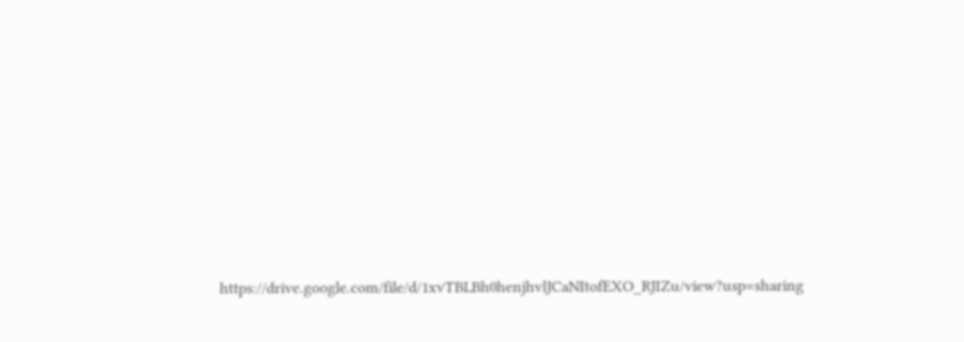https://drive.google.com/file/d/1xvTBLBh0henjhvlJCaNItofEXO_RJIZu/view?usp=sharing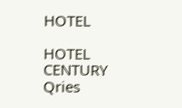HOTEL

HOTEL
CENTURY
Qries